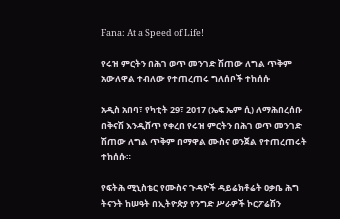Fana: At a Speed of Life!

የሩዝ ምርትን በሕገ ወጥ መንገድ ሽጠው ለግል ጥቅም አውለዋል ተብለው የተጠረጠሩ ግለሰቦች ተከሰሱ

አዲስ አበባ፣ የካቲት 29፣ 2017 (ኤፍ ኤም ሲ) ለማሕበረሰቡ በቅናሽ እንዲሸጥ የቀረበ የሩዝ ምርትን በሕገ ወጥ መንገድ ሽጠው ለግል ጥቅም በማዋል ሙስና ወንጀል የተጠረጠሩት ተከሰሱ።

የፍትሕ ሚኒስቴር የሙስና ጉዳዮች ዳይሬክቶሬት ዐቃቤ ሕግ ትናንት ከሠዓት በኢትዮጵያ የንግድ ሥራዎች ኮርፖሬሽን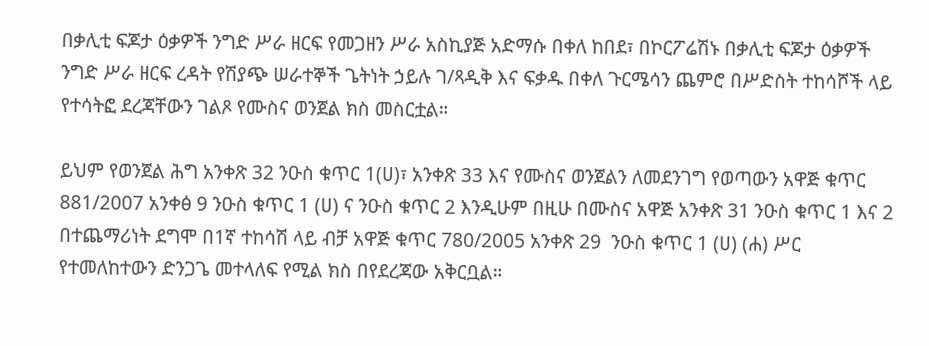በቃሊቲ ፍጆታ ዕቃዎች ንግድ ሥራ ዘርፍ የመጋዘን ሥራ አስኪያጅ አድማሱ በቀለ ከበደ፣ በኮርፖሬሽኑ በቃሊቲ ፍጆታ ዕቃዎች ንግድ ሥራ ዘርፍ ረዳት የሽያጭ ሠራተኞች ጌትነት ኃይሉ ገ/ጻዲቅ እና ፍቃዱ በቀለ ጉርሜሳን ጨምሮ በሥድስት ተከሳሾች ላይ የተሳትፎ ደረጃቸውን ገልጾ የሙስና ወንጀል ክስ መስርቷል።

ይህም የወንጀል ሕግ አንቀጽ 32 ንዑስ ቁጥር 1(ሀ)፣ አንቀጽ 33 እና የሙስና ወንጀልን ለመደንገግ የወጣውን አዋጅ ቁጥር 881/2007 አንቀፅ 9 ንዑስ ቁጥር 1 (ሀ) ና ንዑስ ቁጥር 2 እንዲሁም በዚሁ በሙስና አዋጅ አንቀጽ 31 ንዑስ ቁጥር 1 እና 2 በተጨማሪነት ደግሞ በ1ኛ ተከሳሽ ላይ ብቻ አዋጅ ቁጥር 780/2005 አንቀጽ 29  ንዑስ ቁጥር 1 (ሀ) (ሐ) ሥር የተመለከተውን ድንጋጌ መተላለፍ የሚል ክስ በየደረጃው አቅርቧል።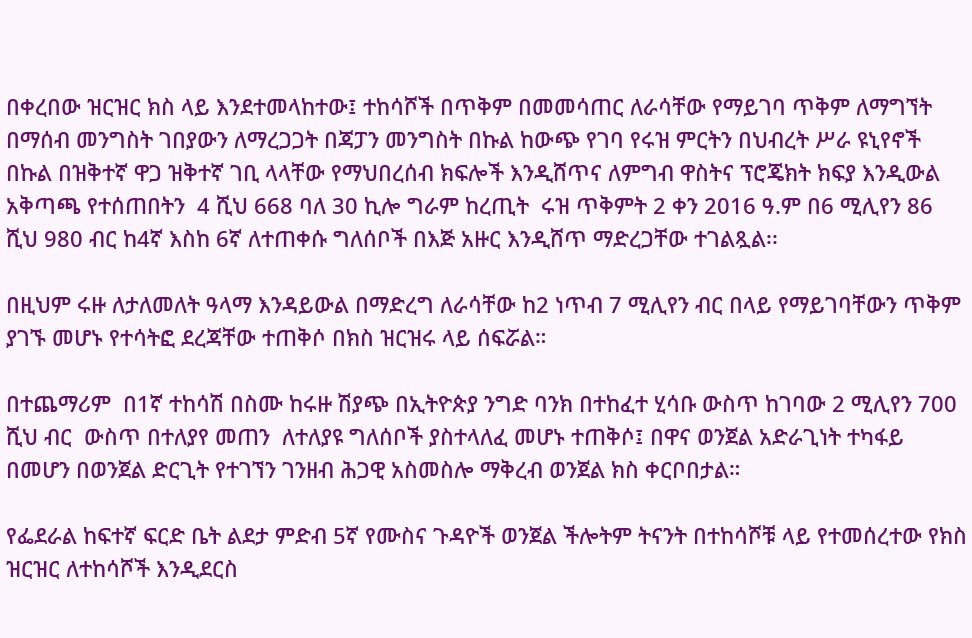በቀረበው ዝርዝር ክስ ላይ እንደተመላከተው፤ ተከሳሾች በጥቅም በመመሳጠር ለራሳቸው የማይገባ ጥቅም ለማግኘት በማሰብ መንግስት ገበያውን ለማረጋጋት በጃፓን መንግስት በኩል ከውጭ የገባ የሩዝ ምርትን በህብረት ሥራ ዩኒየኖች በኩል በዝቅተኛ ዋጋ ዝቅተኛ ገቢ ላላቸው የማህበረሰብ ክፍሎች እንዲሸጥና ለምግብ ዋስትና ፕሮጄክት ክፍያ እንዲውል አቅጣጫ የተሰጠበትን  4 ሺህ 668 ባለ 30 ኪሎ ግራም ከረጢት  ሩዝ ጥቅምት 2 ቀን 2016 ዓ.ም በ6 ሚሊየን 86 ሺህ 980 ብር ከ4ኛ እስከ 6ኛ ለተጠቀሱ ግለሰቦች በእጅ አዙር እንዲሸጥ ማድረጋቸው ተገልጿል፡፡

በዚህም ሩዙ ለታለመለት ዓላማ እንዳይውል በማድረግ ለራሳቸው ከ2 ነጥብ 7 ሚሊየን ብር በላይ የማይገባቸውን ጥቅም ያገኙ መሆኑ የተሳትፎ ደረጃቸው ተጠቅሶ በክስ ዝርዝሩ ላይ ሰፍሯል።

በተጨማሪም  በ1ኛ ተከሳሽ በስሙ ከሩዙ ሽያጭ በኢትዮጵያ ንግድ ባንክ በተከፈተ ሂሳቡ ውስጥ ከገባው 2 ሚሊየን 700 ሺህ ብር  ውስጥ በተለያየ መጠን  ለተለያዩ ግለሰቦች ያስተላለፈ መሆኑ ተጠቅሶ፤ በዋና ወንጀል አድራጊነት ተካፋይ በመሆን በወንጀል ድርጊት የተገኘን ገንዘብ ሕጋዊ አስመስሎ ማቅረብ ወንጀል ክስ ቀርቦበታል።

የፌደራል ከፍተኛ ፍርድ ቤት ልደታ ምድብ 5ኛ የሙስና ጉዳዮች ወንጀል ችሎትም ትናንት በተከሳሾቹ ላይ የተመሰረተው የክስ ዝርዝር ለተከሳሾች እንዲደርስ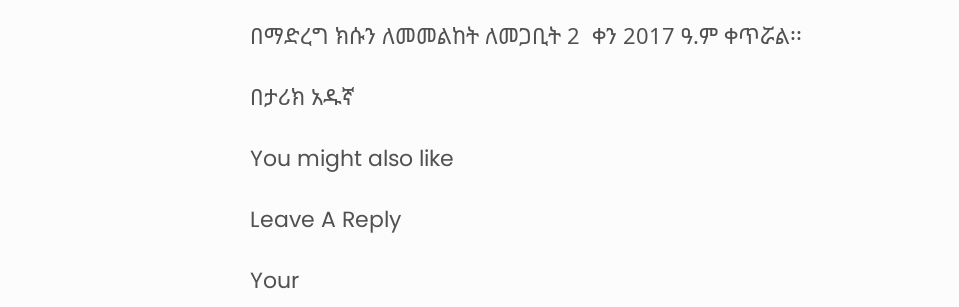በማድረግ ክሱን ለመመልከት ለመጋቢት 2  ቀን 2017 ዓ.ም ቀጥሯል፡፡

በታሪክ አዱኛ

You might also like

Leave A Reply

Your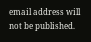email address will not be published.